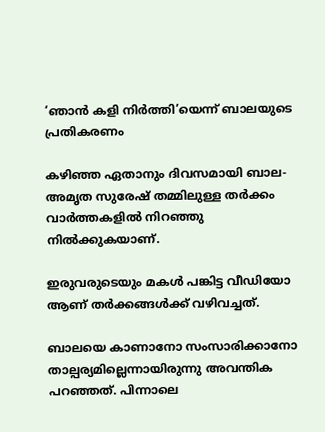‘ഞാൻ കളി നിർത്തി’യെന്ന് ബാലയുടെ പ്രതികരണം

കഴിഞ്ഞ ഏതാനും ദിവസമായി ബാല- അമൃത സുരേഷ് തമ്മിലുള്ള തര്‍ക്കം വാര്‍ത്തകളില്‍ നിറഞ്ഞു നില്‍ക്കുകയാണ്.

ഇരുവരുടെയും മകള്‍ പങ്കിട്ട വീഡിയോ ആണ് തര്‍ക്കങ്ങള്‍ക്ക് വഴിവച്ചത്.

ബാലയെ കാണാനോ സംസാരിക്കാനോ താല്പര്യമില്ലെന്നായിരുന്നു അവന്തിക പറഞ്ഞത്. പിന്നാലെ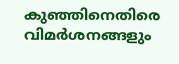കുഞ്ഞിനെതിരെ വിമര്‍ശനങ്ങളും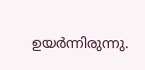ഉയര്‍ന്നിരുന്നു.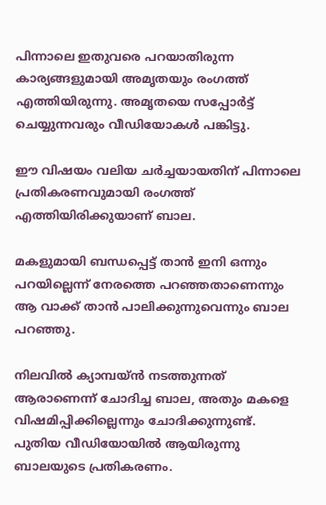പിന്നാലെ ഇതുവരെ പറയാതിരുന്ന കാര്യങ്ങളുമായി അമൃതയും രംഗത്ത് എത്തിയിരുന്നു. അമൃതയെ സപ്പോര്‍ട്ട് ചെയ്യുന്നവരും വീഡിയോകള്‍ പങ്കിട്ടു.

ഈ വിഷയം വലിയ ചര്‍ച്ചയായതിന് പിന്നാലെ പ്രതികരണവുമായി രംഗത്ത് എത്തിയിരിക്കുയാണ് ബാല.

മകളുമായി ബന്ധപ്പെട്ട് താന്‍ ഇനി ഒന്നും പറയില്ലെന്ന് നേരത്തെ പറഞ്ഞതാണെന്നും ആ വാക്ക് താന്‍ പാലിക്കുന്നുവെന്നും ബാല പറഞ്ഞു.

നിലവില്‍ ക്യാമ്പയ്ന്‍ നടത്തുന്നത് ആരാണെന്ന് ചോദിച്ച ബാല, അതും മകളെ വിഷമിപ്പിക്കില്ലെന്നും ചോദിക്കുന്നുണ്ട്. പുതിയ വീഡിയോയില്‍ ആയിരുന്നു ബാലയുടെ പ്രതികരണം.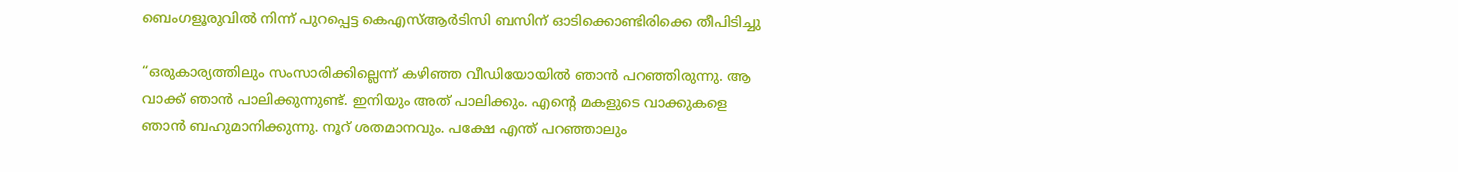ബെംഗളൂരുവിൽ നിന്ന് പുറപ്പെട്ട കെഎസ്ആർടിസി ബസിന് ഓടിക്കൊണ്ടിരിക്കെ തീപിടിച്ചു

“ഒരുകാര്യത്തിലും സംസാരിക്കില്ലെന്ന് കഴിഞ്ഞ വീഡിയോയില്‍ ഞാൻ പറഞ്ഞിരുന്നു. ആ വാക്ക് ഞാൻ പാലിക്കുന്നുണ്ട്. ഇനിയും അത് പാലിക്കും. എന്റെ മകളുടെ വാക്കുകളെ ഞാൻ ബഹുമാനിക്കുന്നു. നൂറ് ശതമാനവും. പക്ഷേ എന്ത് പറഞ്ഞാലും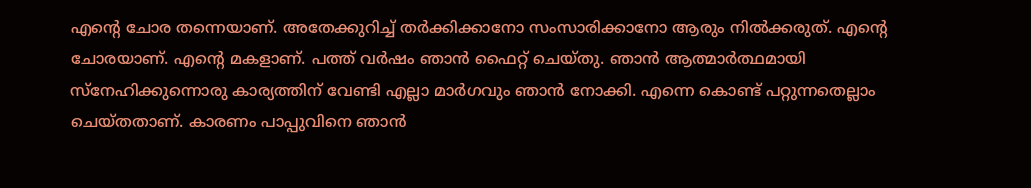എന്റെ ചോര തന്നെയാണ്. അതേക്കുറിച്ച്‌ തർക്കിക്കാനോ സംസാരിക്കാനോ ആരും നില്‍ക്കരുത്. എന്റെ ചോരയാണ്. എന്റെ മകളാണ്. പത്ത് വർഷം ഞാൻ ഫൈറ്റ് ചെയ്തു. ഞാൻ ആത്മാർത്ഥമായി സ്നേഹിക്കുന്നൊരു കാര്യത്തിന് വേണ്ടി എല്ലാ മാർഗവും ഞാൻ നോക്കി. എന്നെ കൊണ്ട് പറ്റുന്നതെല്ലാം ചെയ്തതാണ്. കാരണം പാപ്പുവിനെ ഞാൻ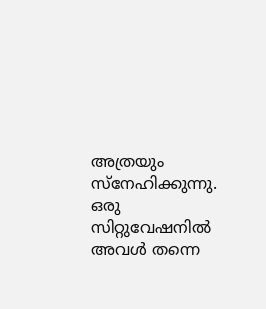അത്രയും സ്നേഹിക്കുന്നു. ഒരു സിറ്റുവേഷനില്‍ അവള്‍ തന്നെ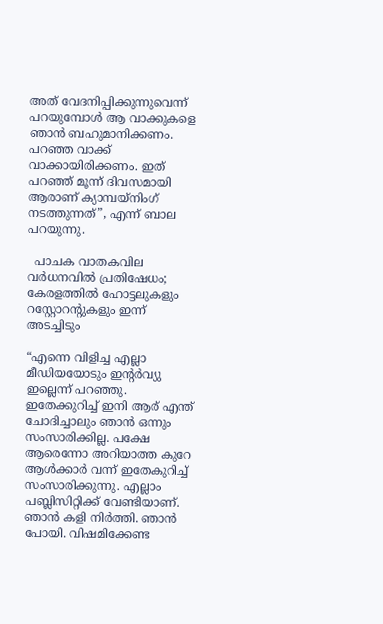അത് വേദനിപ്പിക്കുന്നുവെന്ന് പറയുമ്പോള്‍ ആ വാക്കുകളെ ഞാൻ ബഹുമാനിക്കണം. പറഞ്ഞ വാക്ക് വാക്കായിരിക്കണം. ഇത് പറഞ്ഞ് മൂന്ന് ദിവസമായി ആരാണ് ക്യാമ്പയ്നിംഗ് നടത്തുന്നത്”, എന്ന് ബാല പറയുന്നു.

  പാചക വാതകവില വര്‍ധനവിൽ പ്രതിഷേധം; കേരളത്തിൽ ഹോട്ടലുകളും റസ്റ്റോറന്റുകളും ഇന്ന് അടച്ചിടും

“എന്നെ വിളിച്ച എല്ലാ മീഡിയയോടും ഇന്റർവ്യു ഇല്ലെന്ന് പറഞ്ഞു. ഇതേക്കുറിച്ച്‌ ഇനി ആര് എന്ത് ചോദിച്ചാലും ഞാൻ ഒന്നും സംസാരിക്കില്ല. പക്ഷേ ആരെന്നോ അറിയാത്ത കുറേ ആള്‍ക്കാർ വന്ന് ഇതേകുറിച്ച്‌ സംസാരിക്കുന്നു. എല്ലാം പബ്ലിസിറ്റിക്ക് വേണ്ടിയാണ്. ഞാൻ കളി നിർത്തി. ഞാൻ പോയി. വിഷമിക്കേണ്ട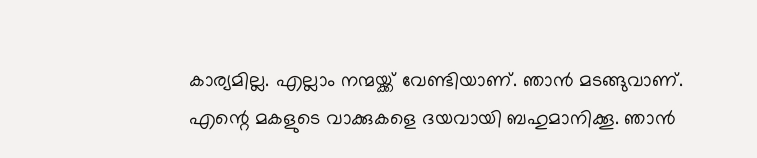കാര്യമില്ല. എല്ലാം നന്മയ്ക്ക് വേണ്ടിയാണ്. ഞാൻ മടങ്ങുവാണ്. എന്റെ മകളുടെ വാക്കുകളെ ദയവായി ബഹുമാനിക്കൂ. ഞാൻ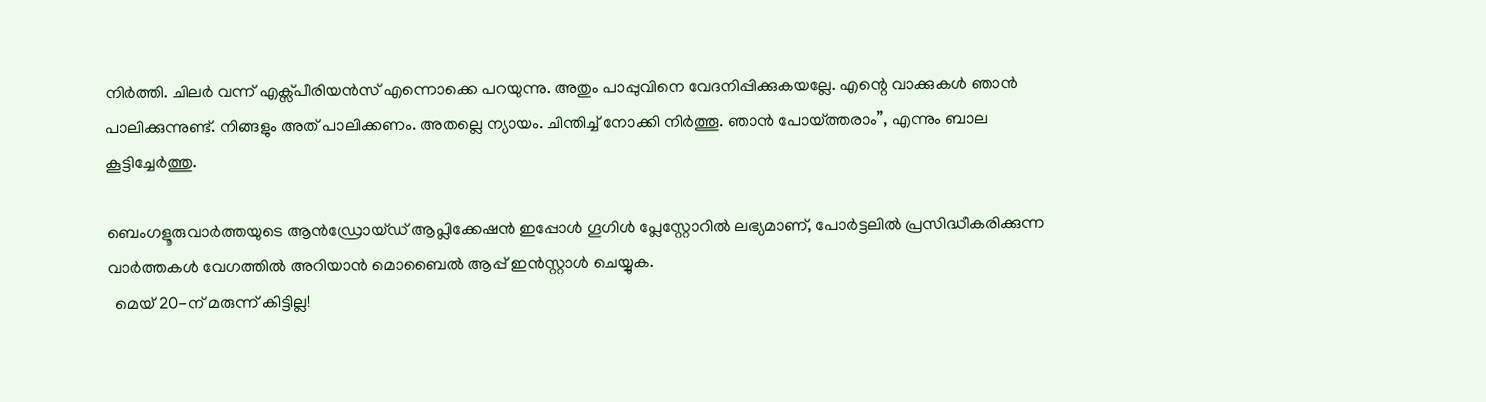നിർത്തി. ചിലർ വന്ന് എക്സ്പീരിയൻസ് എന്നൊക്കെ പറയുന്നു. അതും പാപ്പുവിനെ വേദനിപ്പിക്കുകയല്ലേ. എന്റെ വാക്കുകള്‍ ഞാൻ പാലിക്കുന്നുണ്ട്. നിങ്ങളും അത് പാലിക്കണം. അതല്ലെ ന്യായം. ചിന്തിച്ച്‌ നോക്കി നിർത്തൂ. ഞാൻ പോയ്ത്തരാം”, എന്നും ബാല കൂട്ടിച്ചേര്‍ത്തു.

ബെംഗളൂരുവാർത്തയുടെ ആൻഡ്രോയ്ഡ് ആപ്ലിക്കേഷൻ ഇപ്പോൾ ഗൂഗിൾ പ്ലേസ്റ്റോറിൽ ലഭ്യമാണ്, പോർട്ടലിൽ പ്രസിദ്ധീകരിക്കുന്ന വാർത്തകൾ വേഗത്തിൽ അറിയാൻ മൊബൈൽ ആപ്പ് ഇൻസ്റ്റാൾ ചെയ്യുക.
  മെയ് 20-ന് മരുന്ന് കിട്ടില്ല!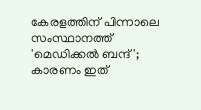കേരളത്തിന് പിന്നാലെ സംസ്ഥാനത്ത് 'മെഡിക്കൽ ബന്ദ്'; കാരണം ഇത്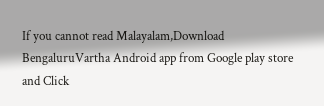If you cannot read Malayalam,Download BengaluruVartha Android app from Google play store and Click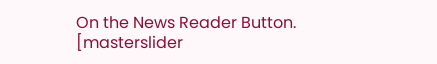On the News Reader Button. [masterslider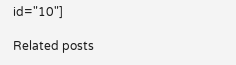id="10"]

Related posts